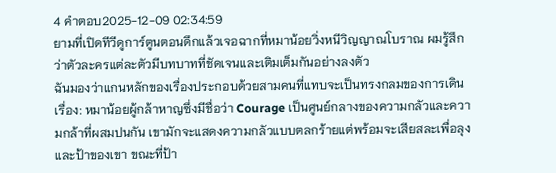4 คำตอบ2025-12-09 02:34:59
ยามที่เปิดทีวีดูการ์ตูนตอนดึกแล้วเจอฉากที่หมาน้อยวิ่งหนีวิญญาณโบราณ ผมรู้สึกว่าตัวละครแต่ละตัวมีบทบาทที่ชัดเจนและเติมเต็มกันอย่างลงตัว
ฉันมองว่าแกนหลักของเรื่องประกอบด้วยสามคนที่แทบจะเป็นทรงกลมของการเดินเรื่อง: หมาน้อยผู้กล้าหาญซึ่งมีชื่อว่า Courage เป็นศูนย์กลางของความกลัวและความกล้าที่ผสมปนกัน เขามักจะแสดงความกลัวแบบตลกร้ายแต่พร้อมจะเสียสละเพื่อลุงและป้าของเขา ขณะที่ป้า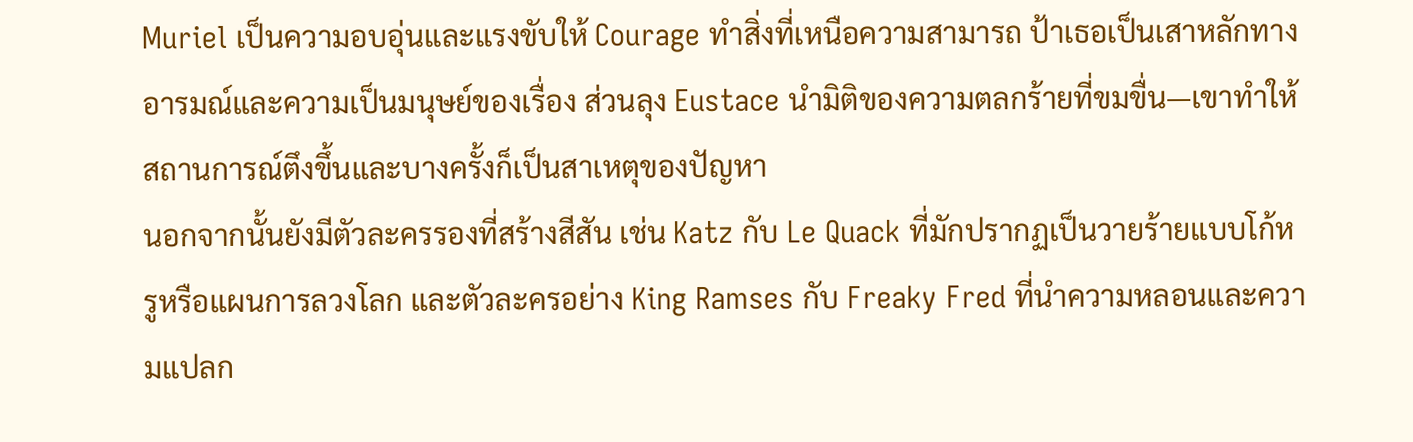Muriel เป็นความอบอุ่นและแรงขับให้ Courage ทำสิ่งที่เหนือความสามารถ ป้าเธอเป็นเสาหลักทางอารมณ์และความเป็นมนุษย์ของเรื่อง ส่วนลุง Eustace นำมิติของความตลกร้ายที่ขมขื่น—เขาทำให้สถานการณ์ตึงขึ้นและบางครั้งก็เป็นสาเหตุของปัญหา
นอกจากนั้นยังมีตัวละครรองที่สร้างสีสัน เช่น Katz กับ Le Quack ที่มักปรากฏเป็นวายร้ายแบบโก้หรูหรือแผนการลวงโลก และตัวละครอย่าง King Ramses กับ Freaky Fred ที่นำความหลอนและความแปลก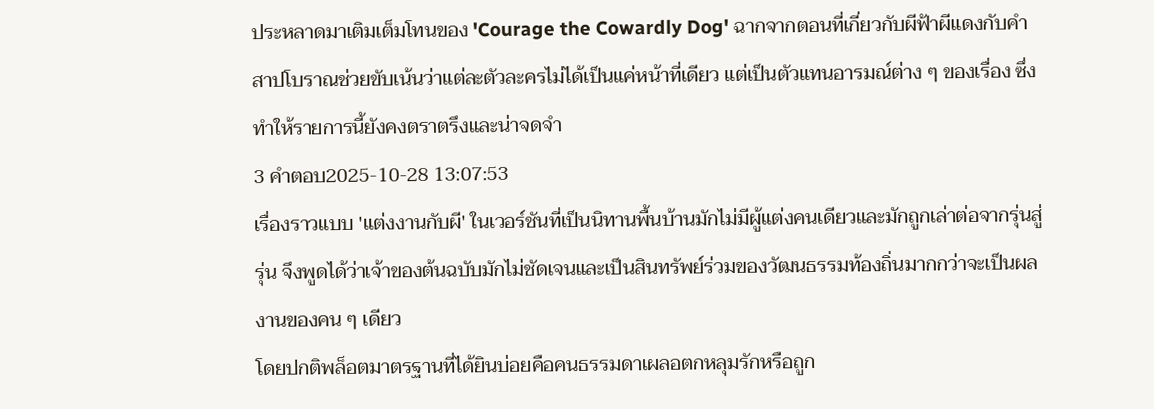ประหลาดมาเติมเต็มโทนของ 'Courage the Cowardly Dog' ฉากจากตอนที่เกี่ยวกับผีฟ้าผีแดงกับคำสาปโบราณช่วยขับเน้นว่าแต่ละตัวละครไม่ได้เป็นแค่หน้าที่เดียว แต่เป็นตัวแทนอารมณ์ต่าง ๆ ของเรื่อง ซึ่งทำให้รายการนี้ยังคงตราตรึงและน่าจดจำ
3 คำตอบ2025-10-28 13:07:53
เรื่องราวแบบ 'แต่งงานกับผี' ในเวอร์ชันที่เป็นนิทานพื้นบ้านมักไม่มีผู้แต่งคนเดียวและมักถูกเล่าต่อจากรุ่นสู่รุ่น จึงพูดได้ว่าเจ้าของต้นฉบับมักไม่ชัดเจนและเป็นสินทรัพย์ร่วมของวัฒนธรรมท้องถิ่นมากกว่าจะเป็นผลงานของคน ๆ เดียว
โดยปกติพล็อตมาตรฐานที่ได้ยินบ่อยคือคนธรรมดาเผลอตกหลุมรักหรือถูก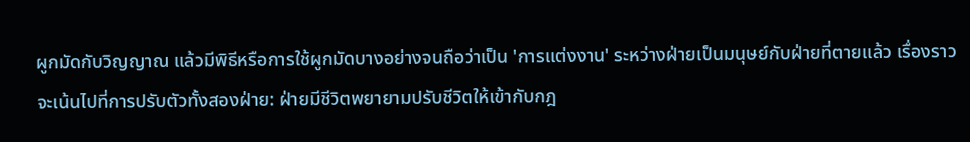ผูกมัดกับวิญญาณ แล้วมีพิธีหรือการใช้ผูกมัดบางอย่างจนถือว่าเป็น 'การแต่งงาน' ระหว่างฝ่ายเป็นมนุษย์กับฝ่ายที่ตายแล้ว เรื่องราวจะเน้นไปที่การปรับตัวทั้งสองฝ่าย: ฝ่ายมีชีวิตพยายามปรับชีวิตให้เข้ากับกฎ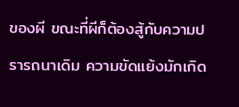ของผี ขณะที่ผีก็ต้องสู้กับความปรารถนาเดิม ความขัดแย้งมักเกิด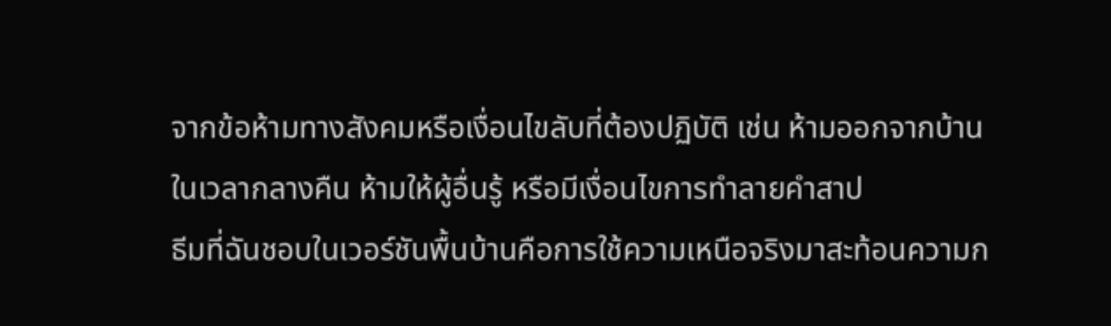จากข้อห้ามทางสังคมหรือเงื่อนไขลับที่ต้องปฏิบัติ เช่น ห้ามออกจากบ้านในเวลากลางคืน ห้ามให้ผู้อื่นรู้ หรือมีเงื่อนไขการทำลายคำสาป
ธีมที่ฉันชอบในเวอร์ชันพื้นบ้านคือการใช้ความเหนือจริงมาสะท้อนความก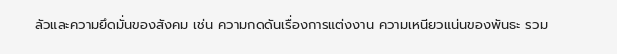ลัวและความยึดมั่นของสังคม เช่น ความกดดันเรื่องการแต่งงาน ความเหนียวแน่นของพันธะ รวม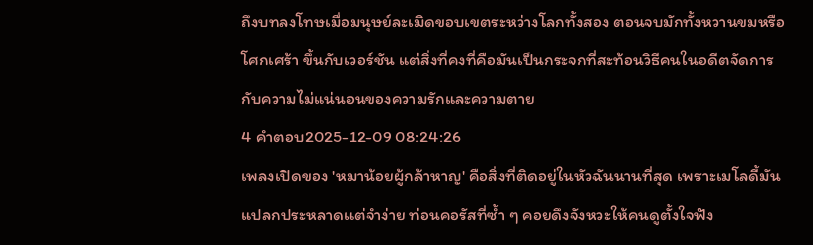ถึงบทลงโทษเมื่อมนุษย์ละเมิดขอบเขตระหว่างโลกทั้งสอง ตอนจบมักทั้งหวานขมหรือโศกเศร้า ขึ้นกับเวอร์ชัน แต่สิ่งที่คงที่คือมันเป็นกระจกที่สะท้อนวิธีคนในอดีตจัดการกับความไม่แน่นอนของความรักและความตาย
4 คำตอบ2025-12-09 08:24:26
เพลงเปิดของ 'หมาน้อยผู้กล้าหาญ' คือสิ่งที่ติดอยู่ในหัวฉันนานที่สุด เพราะเมโลดี้มันแปลกประหลาดแต่จำง่าย ท่อนคอรัสที่ซ้ำ ๆ คอยดึงจังหวะให้คนดูตั้งใจฟัง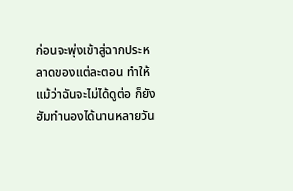ก่อนจะพุ่งเข้าสู่ฉากประหลาดของแต่ละตอน ทำให้แม้ว่าฉันจะไม่ได้ดูต่อ ก็ยังฮัมทำนองได้นานหลายวัน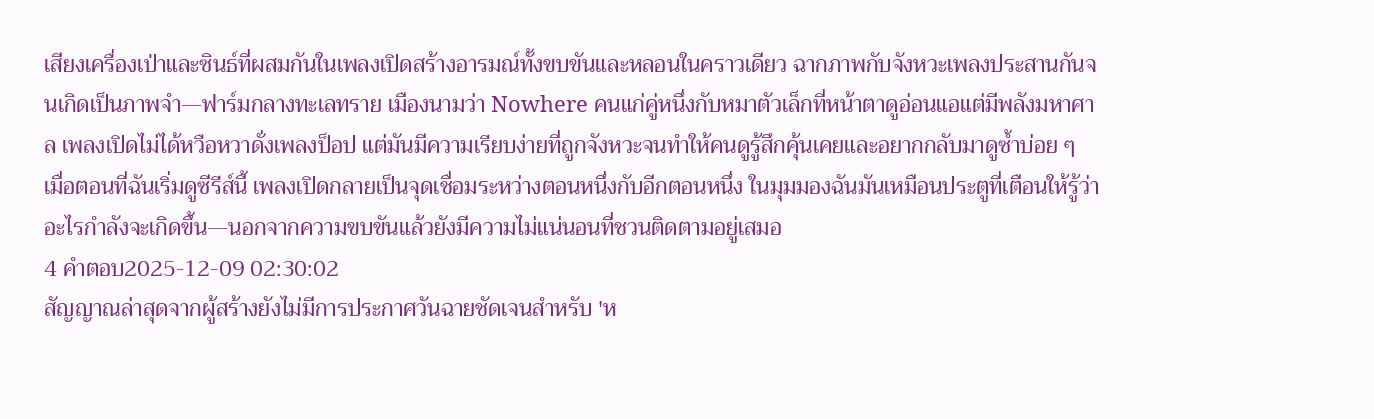เสียงเครื่องเป่าและซินธ์ที่ผสมกันในเพลงเปิดสร้างอารมณ์ทั้งขบขันและหลอนในคราวเดียว ฉากภาพกับจังหวะเพลงประสานกันจนเกิดเป็นภาพจำ—ฟาร์มกลางทะเลทราย เมืองนามว่า Nowhere คนแก่คู่หนึ่งกับหมาตัวเล็กที่หน้าตาดูอ่อนแอแต่มีพลังมหาศาล เพลงเปิดไม่ได้หวือหวาดั่งเพลงป็อป แต่มันมีความเรียบง่ายที่ถูกจังหวะจนทำให้คนดูรู้สึกคุ้นเคยและอยากกลับมาดูซ้ำบ่อย ๆ
เมื่อตอนที่ฉันเริ่มดูซีรีส์นี้ เพลงเปิดกลายเป็นจุดเชื่อมระหว่างตอนหนึ่งกับอีกตอนหนึ่ง ในมุมมองฉันมันเหมือนประตูที่เตือนให้รู้ว่าอะไรกำลังจะเกิดขึ้น—นอกจากความขบขันแล้วยังมีความไม่แน่นอนที่ชวนติดตามอยู่เสมอ
4 คำตอบ2025-12-09 02:30:02
สัญญาณล่าสุดจากผู้สร้างยังไม่มีการประกาศวันฉายชัดเจนสำหรับ 'ห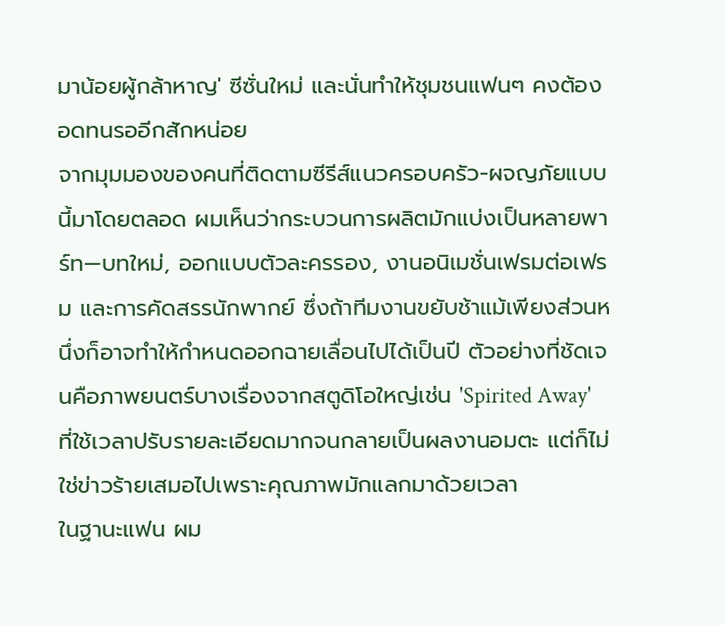มาน้อยผู้กล้าหาญ' ซีซั่นใหม่ และนั่นทำให้ชุมชนแฟนๆ คงต้องอดทนรออีกสักหน่อย
จากมุมมองของคนที่ติดตามซีรีส์แนวครอบครัว-ผจญภัยแบบนี้มาโดยตลอด ผมเห็นว่ากระบวนการผลิตมักแบ่งเป็นหลายพาร์ท—บทใหม่, ออกแบบตัวละครรอง, งานอนิเมชั่นเฟรมต่อเฟรม และการคัดสรรนักพากย์ ซึ่งถ้าทีมงานขยับช้าแม้เพียงส่วนหนึ่งก็อาจทำให้กำหนดออกฉายเลื่อนไปได้เป็นปี ตัวอย่างที่ชัดเจนคือภาพยนตร์บางเรื่องจากสตูดิโอใหญ่เช่น 'Spirited Away' ที่ใช้เวลาปรับรายละเอียดมากจนกลายเป็นผลงานอมตะ แต่ก็ไม่ใช่ข่าวร้ายเสมอไปเพราะคุณภาพมักแลกมาด้วยเวลา
ในฐานะแฟน ผม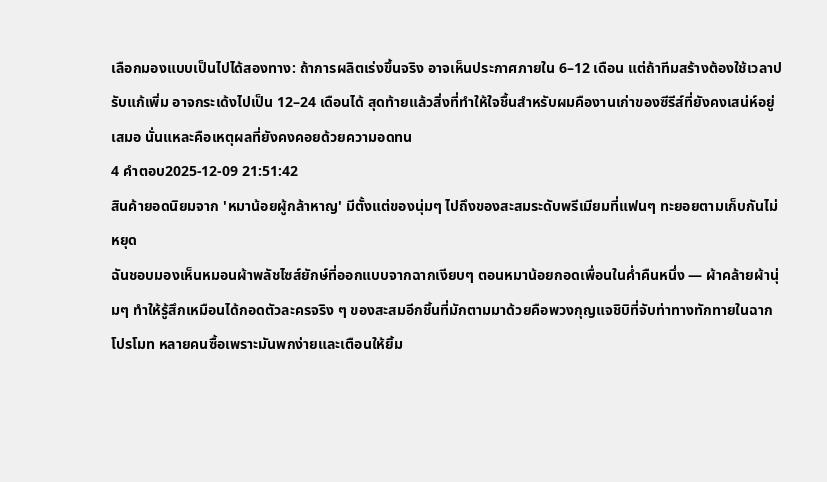เลือกมองแบบเป็นไปได้สองทาง: ถ้าการผลิตเร่งขึ้นจริง อาจเห็นประกาศภายใน 6–12 เดือน แต่ถ้าทีมสร้างต้องใช้เวลาปรับแก้เพิ่ม อาจกระเด้งไปเป็น 12–24 เดือนได้ สุดท้ายแล้วสิ่งที่ทำให้ใจชื้นสำหรับผมคืองานเก่าของซีรีส์ที่ยังคงเสน่ห์อยู่เสมอ นั่นแหละคือเหตุผลที่ยังคงคอยด้วยความอดทน
4 คำตอบ2025-12-09 21:51:42
สินค้ายอดนิยมจาก 'หมาน้อยผู้กล้าหาญ' มีตั้งแต่ของนุ่มๆ ไปถึงของสะสมระดับพรีเมียมที่แฟนๆ ทะยอยตามเก็บกันไม่หยุด
ฉันชอบมองเห็นหมอนผ้าพลัชไซส์ยักษ์ที่ออกแบบจากฉากเงียบๆ ตอนหมาน้อยกอดเพื่อนในค่ำคืนหนึ่ง — ผ้าคล้ายผ้านุ่มๆ ทำให้รู้สึกเหมือนได้กอดตัวละครจริง ๆ ของสะสมอีกชิ้นที่มักตามมาด้วยคือพวงกุญแจชิบิที่จับท่าทางทักทายในฉากโปรโมท หลายคนซื้อเพราะมันพกง่ายและเตือนให้ยิ้ม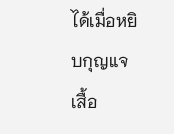ได้เมื่อหยิบกุญแจ
เสื้อ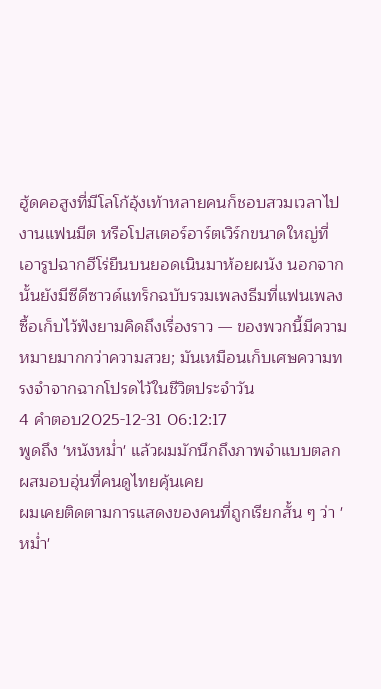ฮู้ดคอสูงที่มีโลโก้อุ้งเท้าหลายคนก็ชอบสวมเวลาไปงานแฟนมีต หรือโปสเตอร์อาร์ตเวิร์กขนาดใหญ่ที่เอารูปฉากฮีโร่ยืนบนยอดเนินมาห้อยผนัง นอกจากนั้นยังมีซีดีซาวด์แทร็กฉบับรวมเพลงธีมที่แฟนเพลงซื้อเก็บไว้ฟังยามคิดถึงเรื่องราว — ของพวกนี้มีความหมายมากกว่าความสวย; มันเหมือนเก็บเศษความทรงจำจากฉากโปรดไว้ในชีวิตประจำวัน
4 คำตอบ2025-12-31 06:12:17
พูดถึง 'หนังหม่ำ' แล้วผมมักนึกถึงภาพจำแบบตลกผสมอบอุ่นที่คนดูไทยคุ้นเคย
ผมเคยติดตามการแสดงของคนที่ถูกเรียกสั้น ๆ ว่า 'หม่ำ'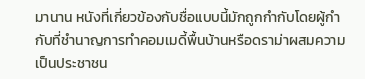มานาน หนังที่เกี่ยวข้องกับชื่อแบบนี้มักถูกกำกับโดยผู้กำกับที่ชำนาญการทำคอมเมดี้พื้นบ้านหรือดราม่าผสมความเป็นประชาชน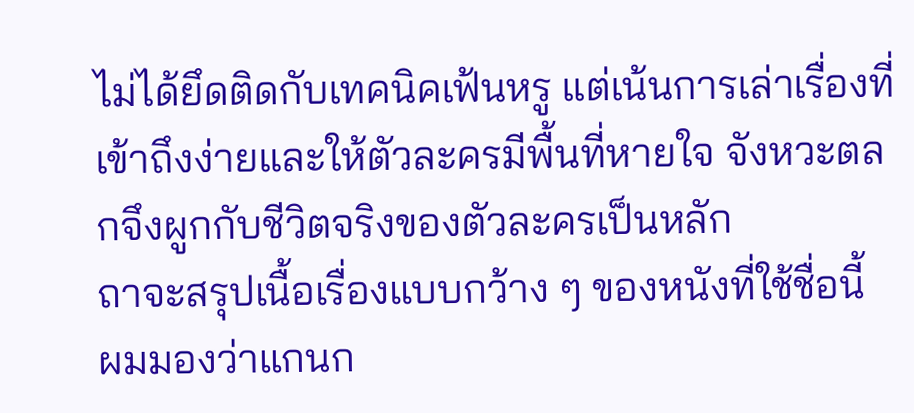ไม่ได้ยึดติดกับเทคนิคเฟ้นหรู แต่เน้นการเล่าเรื่องที่เข้าถึงง่ายและให้ตัวละครมีพื้นที่หายใจ จังหวะตลกจึงผูกกับชีวิตจริงของตัวละครเป็นหลัก
ถาจะสรุปเนื้อเรื่องแบบกว้าง ๆ ของหนังที่ใช้ชื่อนี้ ผมมองว่าแกนก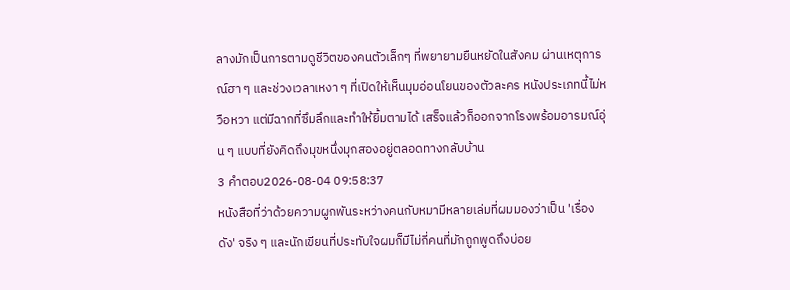ลางมักเป็นการตามดูชีวิตของคนตัวเล็กๆ ที่พยายามยืนหยัดในสังคม ผ่านเหตุการณ์ฮา ๆ และช่วงเวลาเหงา ๆ ที่เปิดให้เห็นมุมอ่อนโยนของตัวละคร หนังประเภทนี้ไม่หวือหวา แต่มีฉากที่ซึมลึกและทำให้ยิ้มตามได้ เสร็จแล้วก็ออกจากโรงพร้อมอารมณ์อุ่น ๆ แบบที่ยังคิดถึงมุขหนึ่งมุกสองอยู่ตลอดทางกลับบ้าน
3 คำตอบ2026-08-04 09:58:37
หนังสือที่ว่าด้วยความผูกพันระหว่างคนกับหมามีหลายเล่มที่ผมมองว่าเป็น 'เรื่องดัง' จริง ๆ และนักเขียนที่ประทับใจผมก็มีไม่กี่คนที่มักถูกพูดถึงบ่อย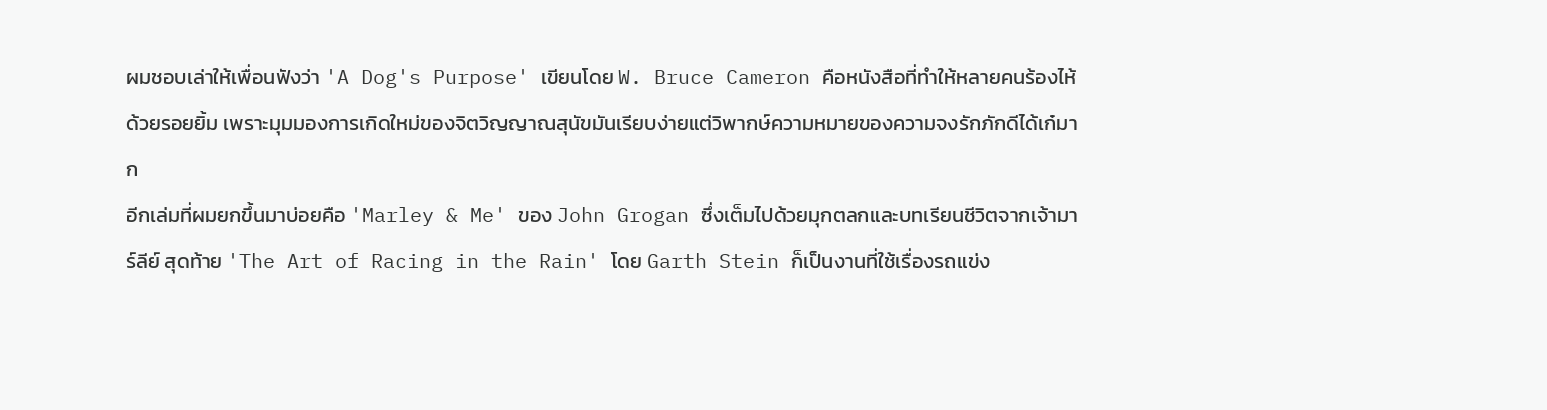ผมชอบเล่าให้เพื่อนฟังว่า 'A Dog's Purpose' เขียนโดย W. Bruce Cameron คือหนังสือที่ทำให้หลายคนร้องไห้ด้วยรอยยิ้ม เพราะมุมมองการเกิดใหม่ของจิตวิญญาณสุนัขมันเรียบง่ายแต่วิพากษ์ความหมายของความจงรักภักดีได้เก๋มาก
อีกเล่มที่ผมยกขึ้นมาบ่อยคือ 'Marley & Me' ของ John Grogan ซึ่งเต็มไปด้วยมุกตลกและบทเรียนชีวิตจากเจ้ามาร์ลีย์ สุดท้าย 'The Art of Racing in the Rain' โดย Garth Stein ก็เป็นงานที่ใช้เรื่องรถแข่ง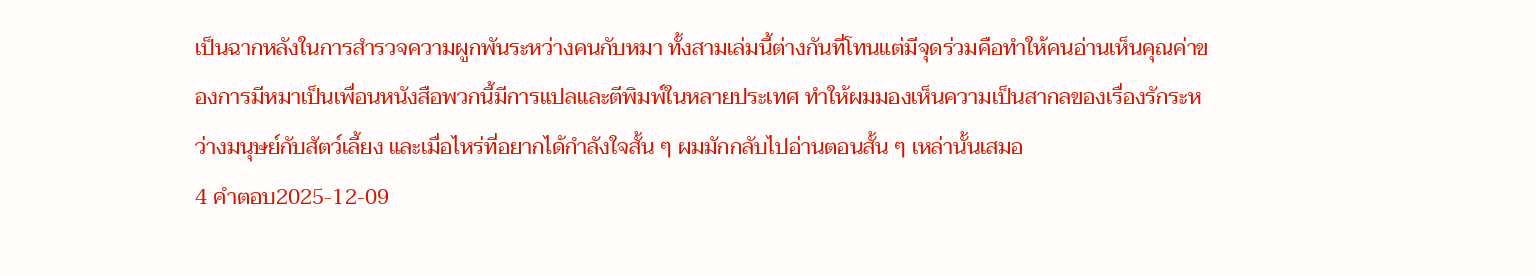เป็นฉากหลังในการสำรวจความผูกพันระหว่างคนกับหมา ทั้งสามเล่มนี้ต่างกันที่โทนแต่มีจุดร่วมคือทำให้คนอ่านเห็นคุณค่าของการมีหมาเป็นเพื่อนหนังสือพวกนี้มีการแปลและตีพิมพ์ในหลายประเทศ ทำให้ผมมองเห็นความเป็นสากลของเรื่องรักระหว่างมนุษย์กับสัตว์เลี้ยง และเมื่อไหร่ที่อยากได้กำลังใจสั้น ๆ ผมมักกลับไปอ่านตอนสั้น ๆ เหล่านั้นเสมอ
4 คำตอบ2025-12-09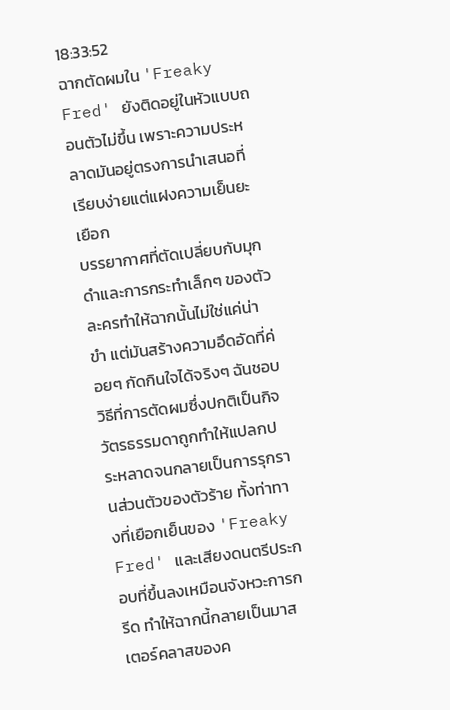18:33:52
ฉากตัดผมใน 'Freaky Fred' ยังติดอยู่ในหัวแบบถอนตัวไม่ขึ้น เพราะความประหลาดมันอยู่ตรงการนำเสนอที่เรียบง่ายแต่แฝงความเย็นยะเยือก
บรรยากาศที่ตัดเปลี่ยบกับมุกดำและการกระทำเล็กๆ ของตัวละครทำให้ฉากนั้นไม่ใช่แค่น่าขำ แต่มันสร้างความอึดอัดที่ค่อยๆ กัดกินใจได้จริงๆ ฉันชอบวิธีที่การตัดผมซึ่งปกติเป็นกิจวัตรธรรมดาถูกทำให้แปลกประหลาดจนกลายเป็นการรุกรานส่วนตัวของตัวร้าย ทั้งท่าทางที่เยือกเย็นของ 'Freaky Fred' และเสียงดนตรีประกอบที่ขึ้นลงเหมือนจังหวะการกรีด ทำให้ฉากนี้กลายเป็นมาสเตอร์คลาสของค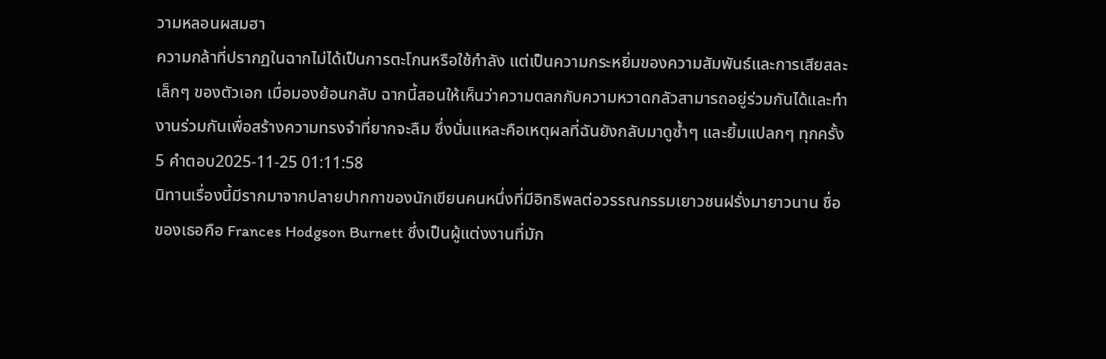วามหลอนผสมฮา
ความกล้าที่ปรากฏในฉากไม่ได้เป็นการตะโกนหรือใช้กำลัง แต่เป็นความกระหยิ่มของความสัมพันธ์และการเสียสละเล็กๆ ของตัวเอก เมื่อมองย้อนกลับ ฉากนี้สอนให้เห็นว่าความตลกกับความหวาดกลัวสามารถอยู่ร่วมกันได้และทำงานร่วมกันเพื่อสร้างความทรงจำที่ยากจะลืม ซึ่งนั่นแหละคือเหตุผลที่ฉันยังกลับมาดูซ้ำๆ และยิ้มแปลกๆ ทุกครั้ง
5 คำตอบ2025-11-25 01:11:58
นิทานเรื่องนี้มีรากมาจากปลายปากกาของนักเขียนคนหนึ่งที่มีอิทธิพลต่อวรรณกรรมเยาวชนฝรั่งมายาวนาน ชื่อของเธอคือ Frances Hodgson Burnett ซึ่งเป็นผู้แต่งงานที่มัก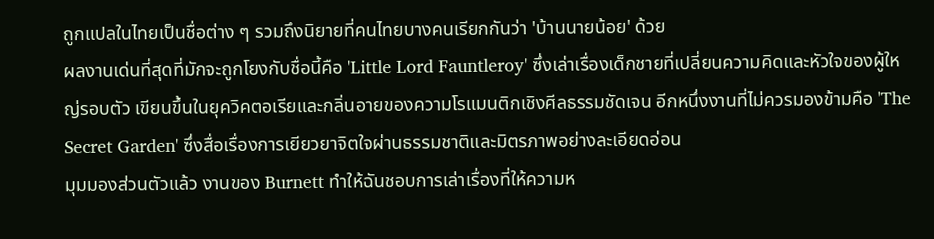ถูกแปลในไทยเป็นชื่อต่าง ๆ รวมถึงนิยายที่คนไทยบางคนเรียกกันว่า 'บ้านนายน้อย' ด้วย
ผลงานเด่นที่สุดที่มักจะถูกโยงกับชื่อนี้คือ 'Little Lord Fauntleroy' ซึ่งเล่าเรื่องเด็กชายที่เปลี่ยนความคิดและหัวใจของผู้ใหญ่รอบตัว เขียนขึ้นในยุควิคตอเรียและกลิ่นอายของความโรแมนติกเชิงศีลธรรมชัดเจน อีกหนึ่งงานที่ไม่ควรมองข้ามคือ 'The Secret Garden' ซึ่งสื่อเรื่องการเยียวยาจิตใจผ่านธรรมชาติและมิตรภาพอย่างละเอียดอ่อน
มุมมองส่วนตัวแล้ว งานของ Burnett ทำให้ฉันชอบการเล่าเรื่องที่ให้ความห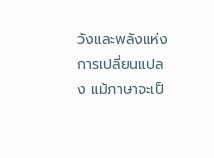วังและพลังแห่งการเปลี่ยนแปลง แม้ภาษาจะเป็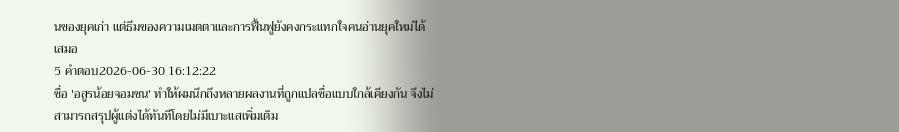นของยุคเก่า แต่ธีมของความเมตตาและการฟื้นฟูยังคงกระแทกใจคนอ่านยุคใหม่ได้เสมอ
5 คำตอบ2026-06-30 16:12:22
ชื่อ 'อสูรน้อยจอมซน' ทำให้ผมนึกถึงหลายผลงานที่ถูกแปลชื่อแบบใกล้เคียงกัน จึงไม่สามารถสรุปผู้แต่งได้ทันทีโดยไม่มีเบาะแสเพิ่มเติม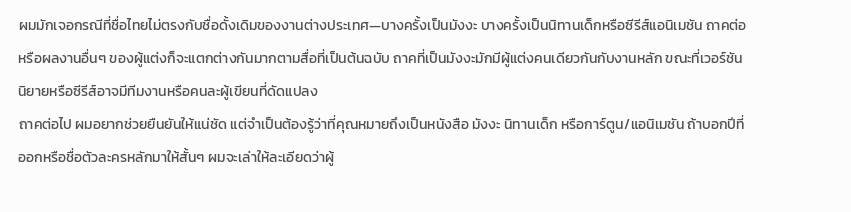ผมมักเจอกรณีที่ชื่อไทยไม่ตรงกับชื่อดั้งเดิมของงานต่างประเทศ—บางครั้งเป็นมังงะ บางครั้งเป็นนิทานเด็กหรือซีรีส์แอนิเมชัน ถาคต่อหรือผลงานอื่นๆ ของผู้แต่งก็จะแตกต่างกันมากตามสื่อที่เป็นต้นฉบับ ถาคที่เป็นมังงะมักมีผู้แต่งคนเดียวกันกับงานหลัก ขณะที่เวอร์ชันนิยายหรือซีรีส์อาจมีทีมงานหรือคนละผู้เขียนที่ดัดแปลง
ถาคต่อไป ผมอยากช่วยยืนยันให้แน่ชัด แต่จำเป็นต้องรู้ว่าที่คุณหมายถึงเป็นหนังสือ มังงะ นิทานเด็ก หรือการ์ตูน/แอนิเมชัน ถ้าบอกปีที่ออกหรือชื่อตัวละครหลักมาให้สั้นๆ ผมจะเล่าให้ละเอียดว่าผู้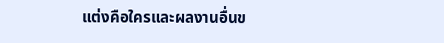แต่งคือใครและผลงานอื่นข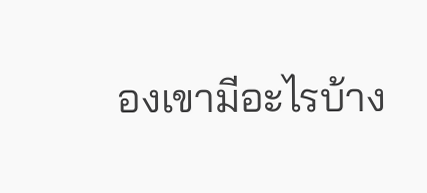องเขามีอะไรบ้าง